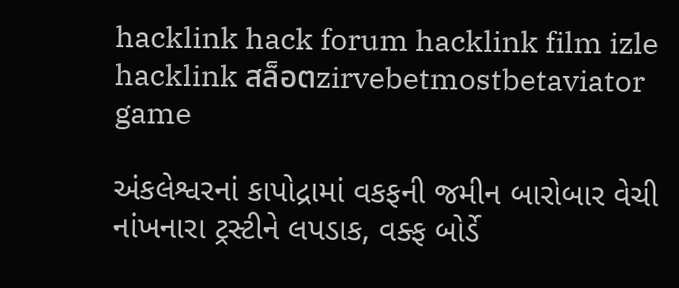hacklink hack forum hacklink film izle hacklink สล็อตzirvebetmostbetaviator game

અંકલેશ્વરનાં કાપોદ્રામાં વકફની જમીન બારોબાર વેચી નાંખનારા ટ્રસ્ટીને લપડાક, વક્ફ બોર્ડે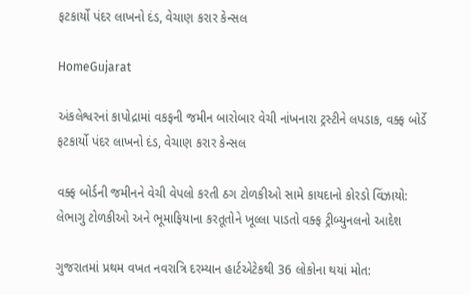ફટકાર્યો પંદર લાખનો દંડ, વેચાણ કરાર કેન્સલ

HomeGujarat

અંકલેશ્વરનાં કાપોદ્રામાં વકફની જમીન બારોબાર વેચી નાંખનારા ટ્રસ્ટીને લપડાક, વક્ફ બોર્ડે ફટકાર્યો પંદર લાખનો દંડ, વેચાણ કરાર કેન્સલ

વક્ફ બોર્ડની જમીનને વેચી વેપલો કરતી ઠગ ટોળકીઓ સામે કાયદાનો કોરડો વિંઝાયો: લેભાગુ ટોળકીઓ અને ભૂમાફિયાના કરતૂતોને ખૂલ્લા પાડતો વક્ફ ટ્રીબ્યુનલનો આદેશ

ગુજરાતમાં પ્રથમ વખત નવરાત્રિ દરમ્યાન હાર્ટએટેકથી 36 લોકોના થયાં મોત: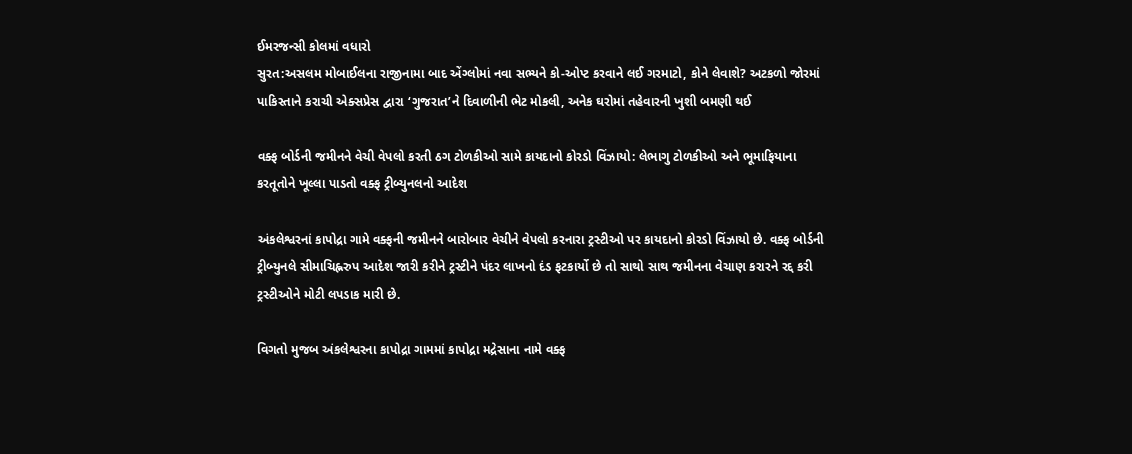ઈમરજન્સી કોલમાં વધારો
સુરત:અસલમ મોબાઈલના રાજીનામા બાદ એંગ્લોમાં નવા સભ્યને કો-ઓપ્ટ કરવાને લઈ ગરમાટો, કોને લેવાશે? અટકળો જોરમાં
પાકિસ્તાને કરાચી એક્સપ્રેસ દ્વારા ‘ગુજરાત’ને દિવાળીની ભેટ મોકલી, અનેક ઘરોમાં તહેવારની ખુશી બમણી થઈ

વક્ફ બોર્ડની જમીનને વેચી વેપલો કરતી ઠગ ટોળકીઓ સામે કાયદાનો કોરડો વિંઝાયો: લેભાગુ ટોળકીઓ અને ભૂમાફિયાના કરતૂતોને ખૂલ્લા પાડતો વક્ફ ટ્રીબ્યુનલનો આદેશ

અંકલેશ્વરનાં કાપોદ્રા ગામે વક્ફની જમીનને બારોબાર વેચીને વેપલો કરનારા ટ્રસ્ટીઓ પર કાયદાનો કોરડો વિંઝાયો છે. વક્ફ બોર્ડની ટ્રીબ્યુનલે સીમાચિહ્નરુપ આદેશ જારી કરીને ટ્રસ્ટીને પંદર લાખનો દંડ ફટકાર્યો છે તો સાથો સાથ જમીનના વેચાણ કરારને રદ્દ કરી ટ્રસ્ટીઓને મોટી લપડાક મારી છે.

વિગતો મુજબ અંકલેશ્વરના કાપોદ્રા ગામમાં કાપોદ્રા મદ્રેસાના નામે વક્ફ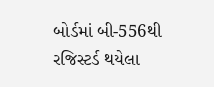બોર્ડમાં બી-556થી રજિસ્ટર્ડ થયેલા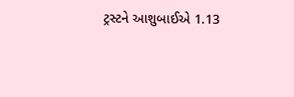ટ્રસ્ટને આશુબાઈએ 1.13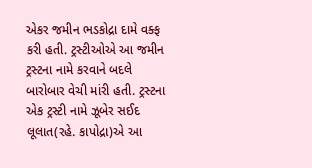એકર જમીન ભડકોદ્રા દામે વક્ફ કરી હતી. ટ્રસ્ટીઓએ આ જમીન ટ્રસ્ટના નામે કરવાને બદલે બારોબાર વેચી માંરી હતી. ટ્રસ્ટના એક ટ્રસ્ટી નામે ઝૂબેર સઈદ લૂલાત(રહે. કાપોદ્રા)એ આ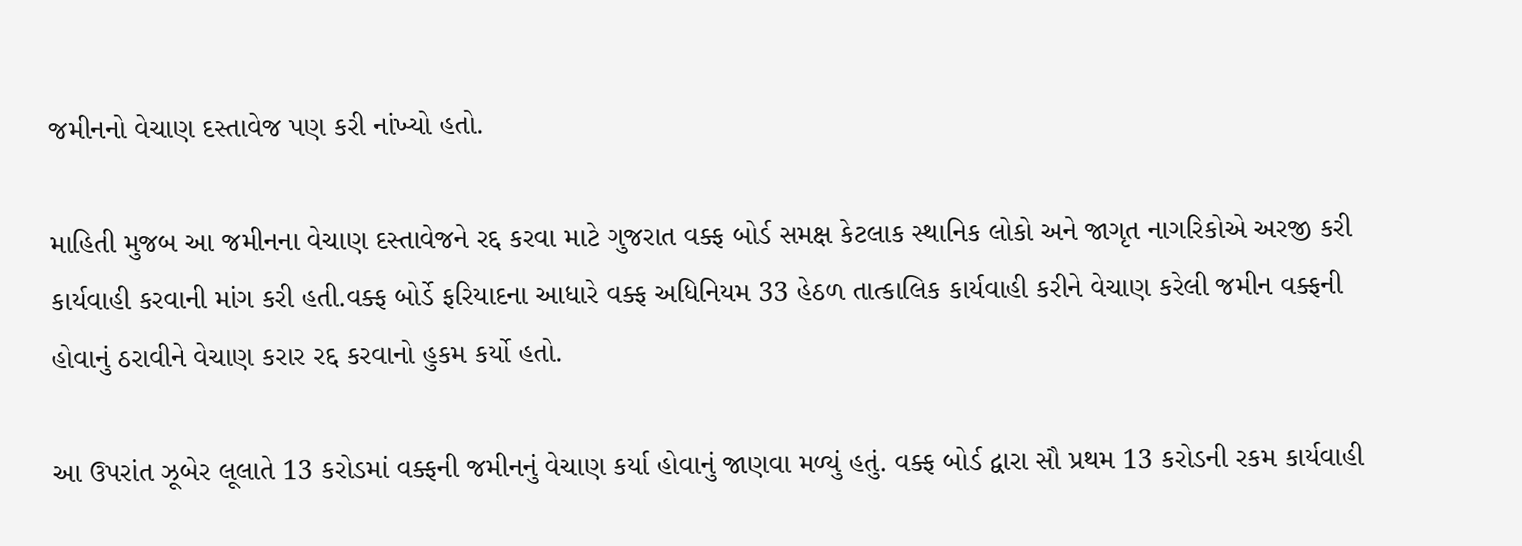જમીનનો વેચાણ દસ્તાવેજ પણ કરી નાંખ્યો હતો.

માહિતી મુજબ આ જમીનના વેચાણ દસ્તાવેજને રદ્દ કરવા માટે ગુજરાત વક્ફ બોર્ડ સમક્ષ કેટલાક સ્થાનિક લોકો અને જાગૃત નાગરિકોએ અરજી કરી કાર્યવાહી કરવાની માંગ કરી હતી.વક્ફ બોર્ડે ફરિયાદના આધારે વક્ફ અધિનિયમ 33 હેઠળ તાત્કાલિક કાર્યવાહી કરીને વેચાણ કરેલી જમીન વક્ફની હોવાનું ઠરાવીને વેચાણ કરાર રદ્દ કરવાનો હુકમ કર્યો હતો.

આ ઉપરાંત ઝૂબેર લૂલાતે 13 કરોડમાં વક્ફની જમીનનું વેચાણ કર્યા હોવાનું જાણવા મળ્યું હતું. વક્ફ બોર્ડ દ્વારા સૌ પ્રથમ 13 કરોડની રકમ કાર્યવાહી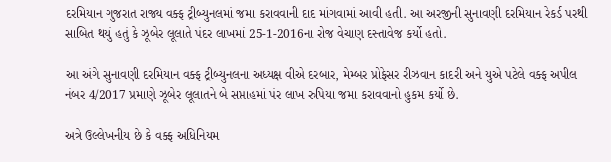દરમિયાન ગુજરાત રાજ્ય વક્ફ ટ્રીબ્યુનલમાં જમા કરાવવાની દાદ માંગવામાં આવી હતી. આ અરજીની સુનાવણી દરમિયાન રેકર્ડ પરથી સાબિત થયું હતું કે ઝૂબેર લૂલાતે પંદર લાખમાં 25-1-2016ના રોજ વેચાણ દસ્તાવેજ કર્યો હતો.

આ અંગે સુનાવણી દરમિયાન વક્ફ ટ્રીબ્યુનલના અધ્યક્ષ વીએ દરબાર, મેમ્બર પ્રોફેસર રીઝવાન કાદરી અને યુએ પટેલે વક્ફ અપીલ નંબર 4/2017 પ્રમાણે ઝૂબેર લૂલાતને બે સપ્તાહમાં પંર લાખ રુપિયા જમા કરાવવાનો હુકમ કર્યો છે.

અત્રે ઉલ્લેખનીય છે કે વક્ફ અધિનિયમ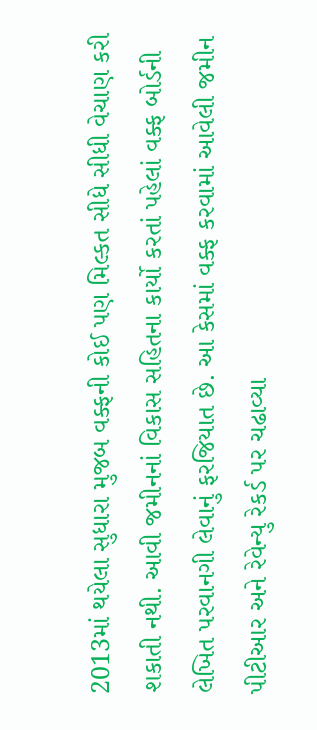2013માં થયેલા સુધારા મુજબ વક્ફની કોઈ પણ મિલ્કત સીધે સીધી વેચાણ કરી શકાતી નથી. આવી જમીનનાં વિકાસ સહિતના કાર્યો કરતાં પહેલાં વક્ફ બોર્ડની લેખિત પરવાનગી લેવાનું ફરજિયાત છે. આ કેસમાં વક્ફ કરવામાં આવેલી જમીન પીટીઆર અને રેવેન્યુ રેકર્ડ પર ચઢાવ્યા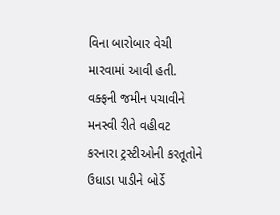વિના બારોબાર વેચી મારવામાં આવી હતી. વક્ફની જમીન પચાવીને મનસ્વી રીતે વહીવટ કરનારા ટ્રસ્ટીઓની કરતૂતોને ઉધાડા પાડીને બોર્ડે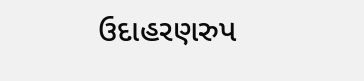ઉદાહરણરુપ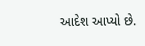આદેશ આપ્યો છે.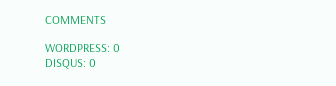COMMENTS

WORDPRESS: 0
DISQUS: 0